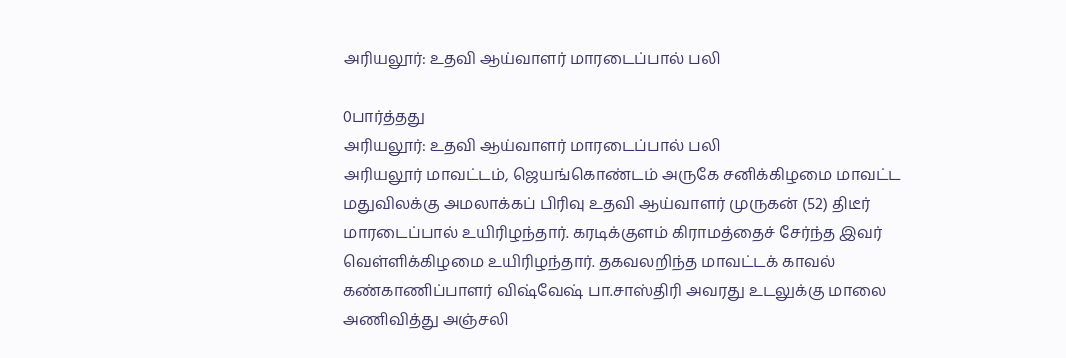அரியலூர்: உதவி ஆய்வாளர் மாரடைப்பால் பலி

0பார்த்தது
அரியலூர்: உதவி ஆய்வாளர் மாரடைப்பால் பலி
அரியலூர் மாவட்டம், ஜெயங்கொண்டம் அருகே சனிக்கிழமை மாவட்ட மதுவிலக்கு அமலாக்கப் பிரிவு உதவி ஆய்வாளர் முருகன் (52) திடீர் மாரடைப்பால் உயிரிழந்தார். கரடிக்குளம் கிராமத்தைச் சேர்ந்த இவர் வெள்ளிக்கிழமை உயிரிழந்தார். தகவலறிந்த மாவட்டக் காவல் கண்காணிப்பாளர் விஷ்வேஷ் பா.சாஸ்திரி அவரது உடலுக்கு மாலை அணிவித்து அஞ்சலி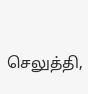செலுத்தி,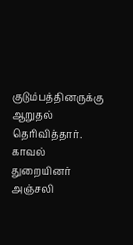குடும்பத்தினருக்கு ஆறுதல் தெரிவித்தார். காவல் துறையினர் அஞ்சலி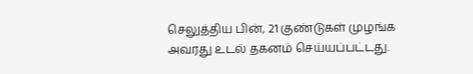செலுத்திய பின், 21 குண்டுகள் முழங்க அவரது உடல் தகனம் செய்யப்பட்டது.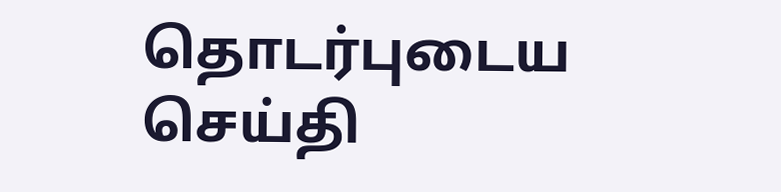தொடர்புடைய செய்தி